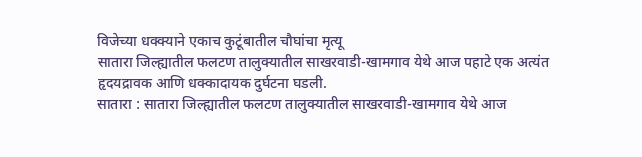विजेच्या धक्क्याने एकाच कुटूंबातील चौघांचा मृत्यू
सातारा जिल्ह्यातील फलटण तालुक्यातील साखरवाडी-खामगाव येथे आज पहाटे एक अत्यंत हृदयद्रावक आणि धक्कादायक दुर्घटना घडली.
सातारा : सातारा जिल्ह्यातील फलटण तालुक्यातील साखरवाडी-खामगाव येथे आज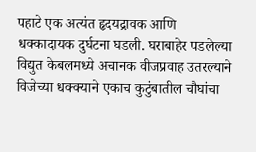पहाटे एक अत्यंत हृदयद्रावक आणि धक्कादायक दुर्घटना घडली. घराबाहेर पडलेल्या विद्युत केबलमध्ये अचानक वीजप्रवाह उतरल्याने विजेच्या धक्क्याने एकाच कुटुंबातील चौघांचा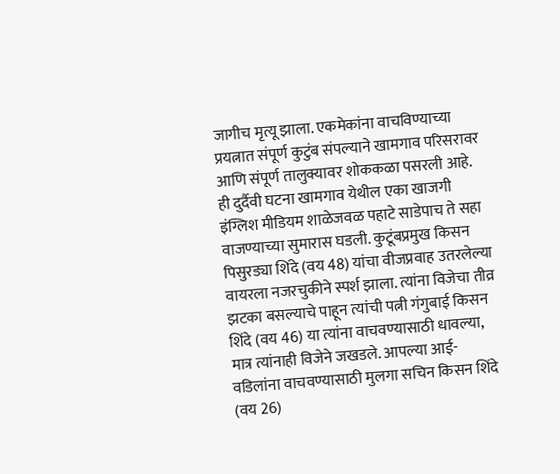जागीच मृत्यू झाला. एकमेकांना वाचविण्याच्या प्रयत्नात संपूर्ण कुटुंब संपल्याने खामगाव परिसरावर आणि संपूर्ण तालुक्यावर शोककळा पसरली आहे.
ही दुर्दैवी घटना खामगाव येथील एका खाजगी इंग्लिश मीडियम शाळेजवळ पहाटे साडेपाच ते सहा वाजण्याच्या सुमारास घडली. कुटूंबप्रमुख किसन पिसुरड्या शिंदे (वय 48) यांचा वीजप्रवाह उतरलेल्या वायरला नजरचुकीने स्पर्श झाला. त्यांना विजेचा तीव्र झटका बसल्याचे पाहून त्यांची पत्नी गंगुबाई किसन शिंदे (वय 46) या त्यांना वाचवण्यासाठी धावल्या, मात्र त्यांनाही विजेने जखडले. आपल्या आई-वडिलांना वाचवण्यासाठी मुलगा सचिन किसन शिंदे (वय 26)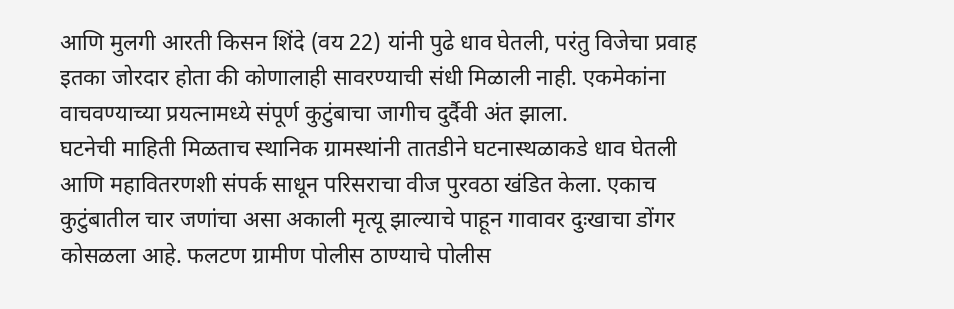आणि मुलगी आरती किसन शिंदे (वय 22) यांनी पुढे धाव घेतली, परंतु विजेचा प्रवाह इतका जोरदार होता की कोणालाही सावरण्याची संधी मिळाली नाही. एकमेकांना वाचवण्याच्या प्रयत्नामध्ये संपूर्ण कुटुंबाचा जागीच दुर्दैवी अंत झाला.
घटनेची माहिती मिळताच स्थानिक ग्रामस्थांनी तातडीने घटनास्थळाकडे धाव घेतली आणि महावितरणशी संपर्क साधून परिसराचा वीज पुरवठा खंडित केला. एकाच कुटुंबातील चार जणांचा असा अकाली मृत्यू झाल्याचे पाहून गावावर दुःखाचा डोंगर कोसळला आहे. फलटण ग्रामीण पोलीस ठाण्याचे पोलीस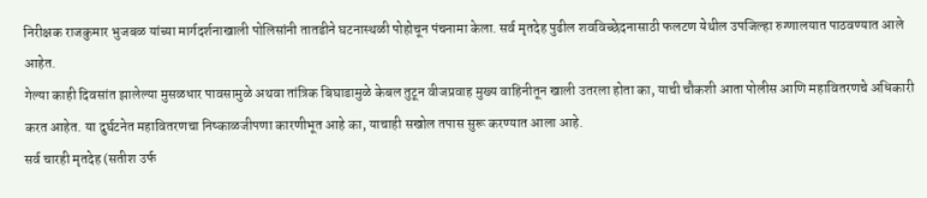निरीक्षक राजकुमार भुजबळ यांच्या मार्गदर्शनाखाली पोलिसांनी तातडीने घटनास्थळी पोहोचून पंचनामा केला. सर्व मृतदेह पुढील शवविच्छेदनासाठी फलटण येथील उपजिल्हा रुग्णालयात पाठवण्यात आले आहेत.
गेल्या काही दिवसांत झालेल्या मुसळधार पावसामुळे अथवा तांत्रिक बिघाडामुळे केबल तुटून वीजप्रवाह मुख्य वाहिनीतून खाली उतरला होता का, याची चौकशी आता पोलीस आणि महावितरणचे अधिकारी करत आहेत. या दुर्घटनेत महावितरणचा निष्काळजीपणा कारणीभूत आहे का, याचाही सखोल तपास सुरू करण्यात आला आहे.
सर्व चारही मृतदेह (सतीश उर्फ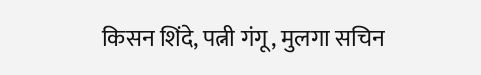किसन शिंदे, पत्नी गंगू, मुलगा सचिन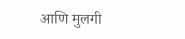आणि मुलगी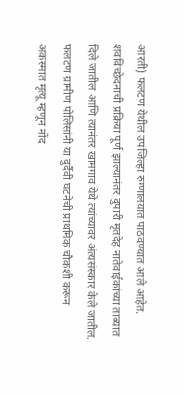आरती) फलटण येथील उपजिल्हा रुग्णालयात पाठवण्यात आले आहेत. शवविच्छेदनाची प्रक्रिया पूर्ण झाल्यानंतर दुपारी मृतदेह नातेवाईकांच्या ताब्यात दिले जातील आणि त्यानंतर खामगाव येथे त्यांच्यावर अंत्यसंस्कार केले जातील.
फलटण ग्रामीण पोलिसांनी या दुर्दैवी घटनेची प्राथमिक चौकशी करून अकस्मात मृत्यू म्हणून नोंद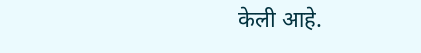केली आहे.